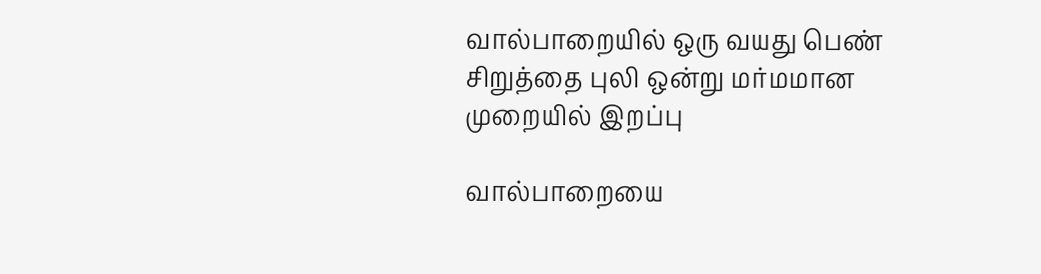வால்பாறையில் ஒரு வயது பெண் சிறுத்தை புலி ஒன்று மர்மமான முறையில் இறப்பு

வால்பாறையை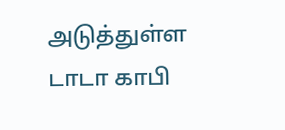அடுத்துள்ள டாடா காபி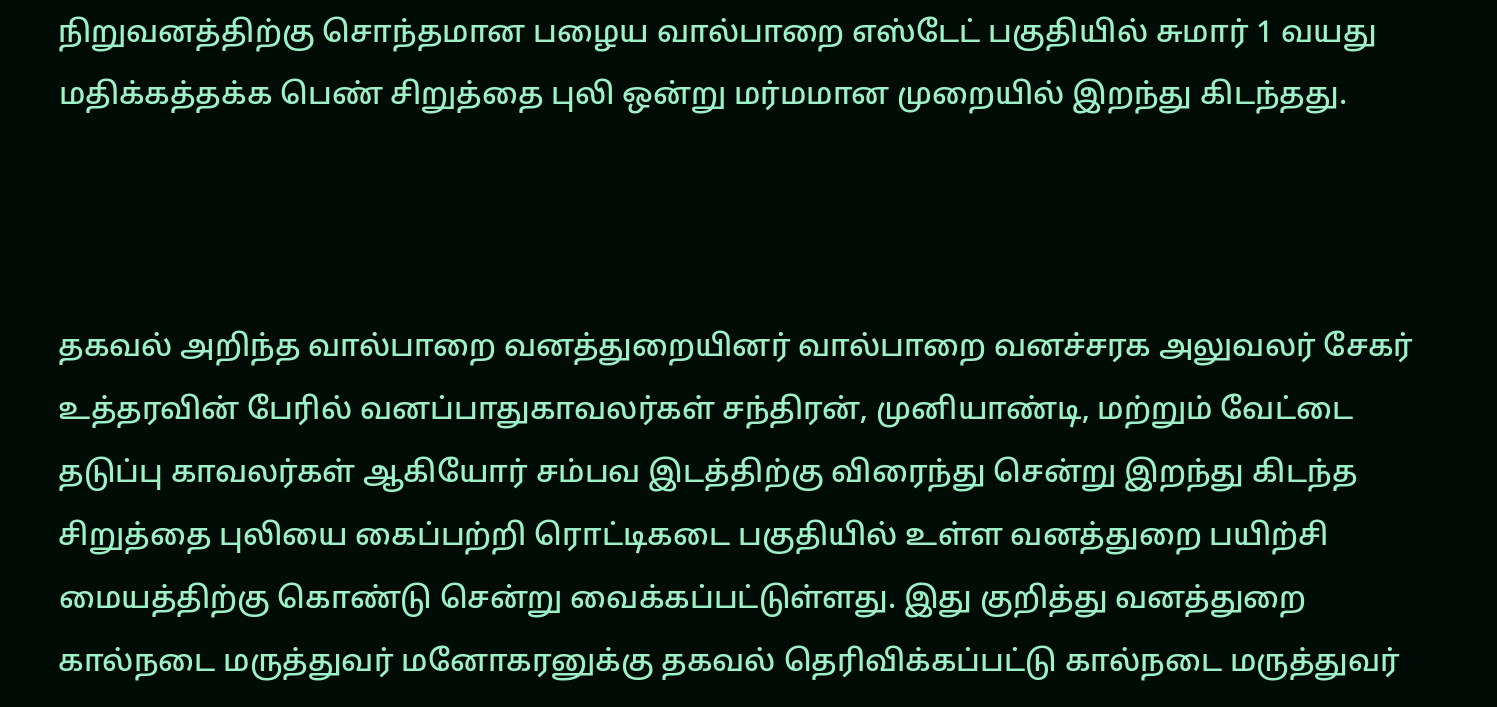நிறுவனத்திற்கு சொந்தமான பழைய வால்பாறை எஸ்டேட் பகுதியில் சுமார் 1 வயது மதிக்கத்தக்க பெண் சிறுத்தை புலி ஒன்று மர்மமான முறையில் இறந்து கிடந்தது.



தகவல் அறிந்த வால்பாறை வனத்துறையினர் வால்பாறை வனச்சரக அலுவலர் சேகர் உத்தரவின் பேரில் வனப்பாதுகாவலர்கள் சந்திரன், முனியாண்டி, மற்றும் வேட்டை தடுப்பு காவலர்கள் ஆகியோர் சம்பவ இடத்திற்கு விரைந்து சென்று இறந்து கிடந்த சிறுத்தை புலியை கைப்பற்றி ரொட்டிகடை பகுதியில் உள்ள வனத்துறை பயிற்சி மையத்திற்கு கொண்டு சென்று வைக்கப்பட்டுள்ளது. இது குறித்து வனத்துறை கால்நடை மருத்துவர் மனோகரனுக்கு தகவல் தெரிவிக்கப்பட்டு கால்நடை மருத்துவர்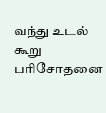வந்து உடல் கூறு பரிசோதனை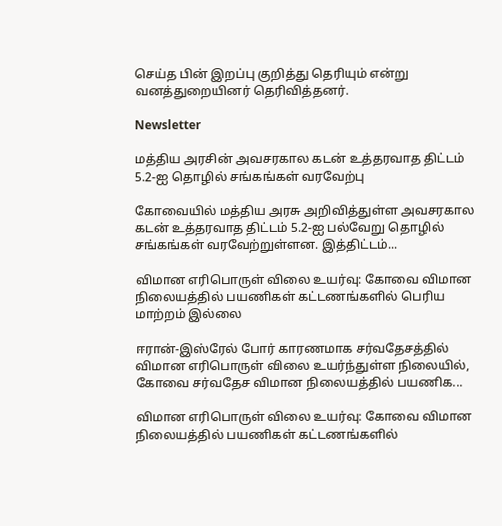செய்த பின் இறப்பு குறித்து தெரியும் என்று வனத்துறையினர் தெரிவித்தனர்.

Newsletter

மத்திய அரசின் அவசரகால கடன் உத்தரவாத திட்டம் 5.2-ஐ தொழில் சங்கங்கள் வரவேற்பு

கோவையில் மத்திய அரசு அறிவித்துள்ள அவசரகால கடன் உத்தரவாத திட்டம் 5.2-ஐ பல்வேறு தொழில் சங்கங்கள் வரவேற்றுள்ளன. இத்திட்டம்...

விமான எரிபொருள் விலை உயர்வு: கோவை விமான நிலையத்தில் பயணிகள் கட்டணங்களில் பெரிய மாற்றம் இல்லை

ஈரான்-இஸ்ரேல் போர் காரணமாக சர்வதேசத்தில் விமான எரிபொருள் விலை உயர்ந்துள்ள நிலையில், கோவை சர்வதேச விமான நிலையத்தில் பயணிக...

விமான எரிபொருள் விலை உயர்வு: கோவை விமான நிலையத்தில் பயணிகள் கட்டணங்களில்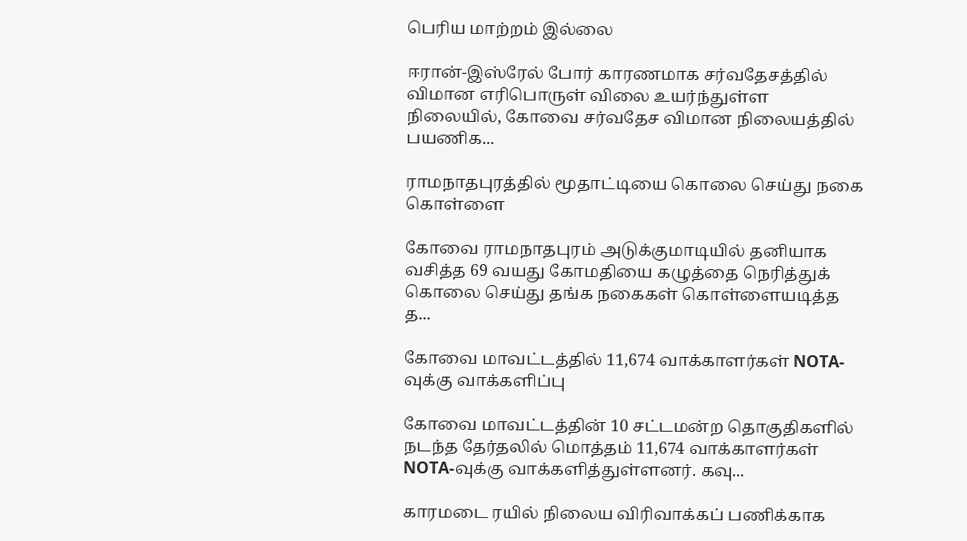பெரிய மாற்றம் இல்லை

ஈரான்-இஸ்ரேல் போர் காரணமாக சர்வதேசத்தில் விமான எரிபொருள் விலை உயர்ந்துள்ள நிலையில், கோவை சர்வதேச விமான நிலையத்தில் பயணிக...

ராமநாதபுரத்தில் மூதாட்டியை கொலை செய்து நகை கொள்ளை

கோவை ராமநாதபுரம் அடுக்குமாடியில் தனியாக வசித்த 69 வயது கோமதியை கழுத்தை நெரித்துக் கொலை செய்து தங்க நகைகள் கொள்ளையடித்த த...

கோவை மாவட்டத்தில் 11,674 வாக்காளர்கள் NOTA-வுக்கு வாக்களிப்பு

கோவை மாவட்டத்தின் 10 சட்டமன்ற தொகுதிகளில் நடந்த தேர்தலில் மொத்தம் 11,674 வாக்காளர்கள் NOTA-வுக்கு வாக்களித்துள்ளனர். கவு...

காரமடை ரயில் நிலைய விரிவாக்கப் பணிக்காக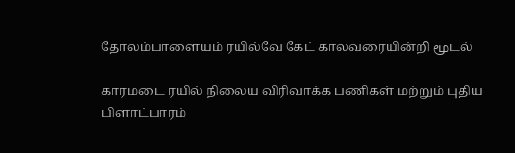தோலம்பாளையம் ரயில்வே கேட் காலவரையின்றி மூடல்

காரமடை ரயில் நிலைய விரிவாக்க பணிகள் மற்றும் புதிய பிளாட்பாரம்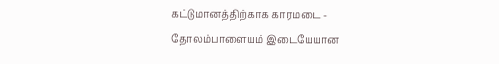கட்டுமானத்திற்காக காரமடை - தோலம்பாளையம் இடையேயான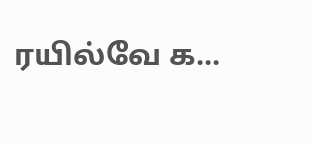ரயில்வே க...